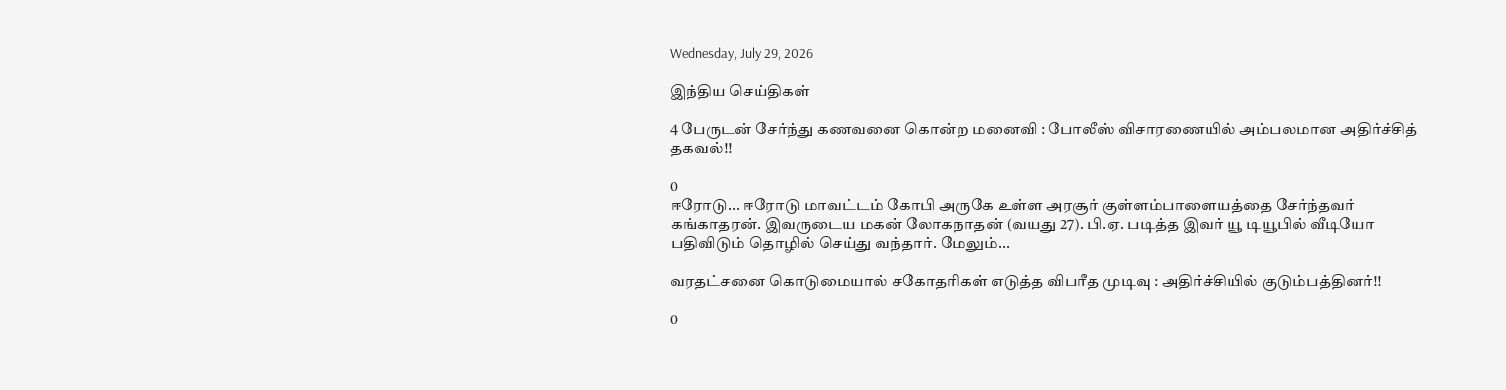Wednesday, July 29, 2026

இந்திய செய்திகள்

4 பேருடன் சேர்ந்து கணவனை கொன்ற மனைவி : போலீஸ் விசாரணையில் அம்பலமான அதிர்ச்சித் தகவல்!!

0
ஈரோடு... ஈரோடு மாவட்டம் கோபி அருகே உள்ள அரசூர் குள்ளம்பாளையத்தை சேர்ந்தவர் கங்காதரன். இவருடைய மகன் லோகநாதன் (வயது 27). பி.ஏ. படித்த இவர் யூ டியூபில் வீடியோ பதிவிடும் தொழில் செய்து வந்தார். மேலும்...

வரதட்சனை கொடுமையால் சகோதரிகள் எடுத்த விபரீத முடிவு : அதிர்ச்சியில் குடும்பத்தினர்!!

0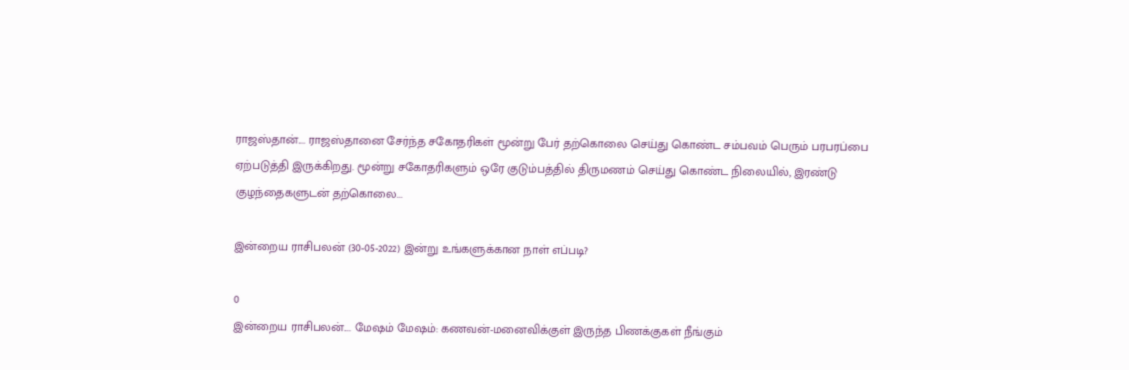ராஜஸ்தான்.... ராஜஸ்தானை சேர்ந்த சகோதரிகள் மூன்று பேர் தற்கொலை செய்து கொண்ட சம்பவம் பெரும் பரபரப்பை ஏற்படுத்தி இருக்கிறது. மூன்று சகோதரிகளும் ஒரே குடும்பத்தில் திருமணம் செய்து கொண்ட நிலையில், இரண்டு குழந்தைகளுடன் தற்கொலை...

இன்றைய ராசிபலன் (30-05-2022) இன்று உங்களுக்கான நாள் எப்படி?

0
இன்றைய ராசிபலன்.... மேஷம் மேஷம்: கணவன்-மனைவிக்குள் இருந்த பிணக்குகள் நீங்கும்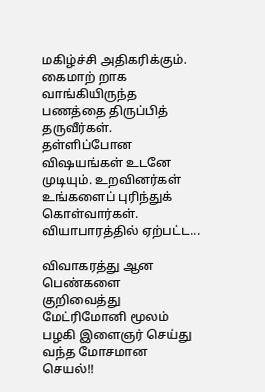மகிழ்ச்சி அதிகரிக்கும். கைமாற் றாக வாங்கியிருந்த பணத்தை திருப்பித் தருவீர்கள். தள்ளிப்போன விஷயங்கள் உடனே முடியும். உறவினர்கள் உங்களைப் புரிந்துக் கொள்வார்கள். வியாபாரத்தில் ஏற்பட்ட...

விவாகரத்து ஆன பெண்களை குறிவைத்து மேட்ரிமோனி மூலம் பழகி இளைஞர் செய்து வந்த மோசமான செயல்!!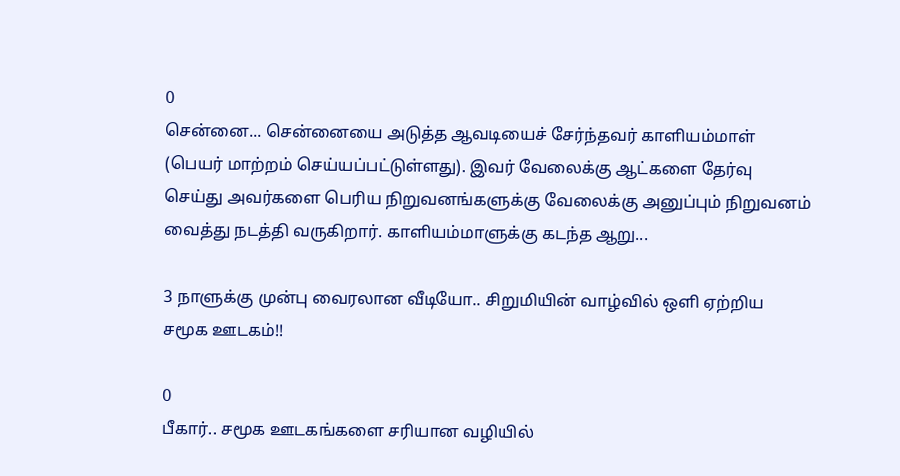0
சென்னை... சென்னையை அடுத்த ஆவடியைச் சேர்ந்தவர் காளியம்மாள் (பெயர் மாற்றம் செய்யப்பட்டுள்ளது). இவர் வேலைக்கு ஆட்களை தேர்வு செய்து அவர்களை பெரிய நிறுவனங்களுக்கு வேலைக்கு அனுப்பும் நிறுவனம் வைத்து நடத்தி வருகிறார். காளியம்மாளுக்கு கடந்த ஆறு...

3 நாளுக்கு முன்பு வைரலான வீடியோ.. சிறுமியின் வாழ்வில் ஒளி ஏற்றிய சமூக ஊடகம்!!

0
பீகார்.. சமூக ஊடகங்களை சரியான வழியில்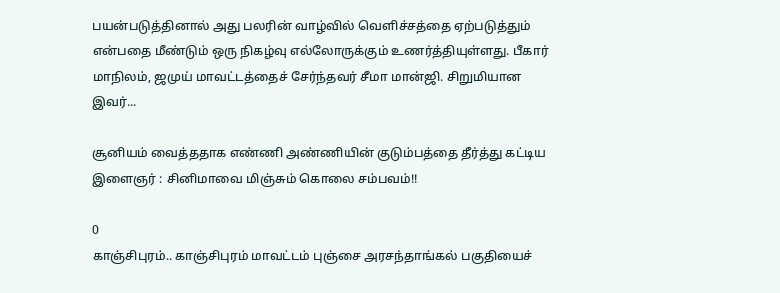பயன்படுத்தினால் அது பலரின் வாழ்வில் வெளிச்சத்தை ஏற்படுத்தும் என்பதை மீண்டும் ஒரு நிகழ்வு எல்லோருக்கும் உணர்த்தியுள்ளது. பீகார் மாநிலம், ஜமுய் மாவட்டத்தைச் சேர்ந்தவர் சீமா மான்ஜி. சிறுமியான இவர்...

சூனியம் வைத்ததாக எண்ணி அண்ணியின் குடும்பத்தை தீர்த்து கட்டிய இளைஞர் : சினிமாவை மிஞ்சும் கொலை சம்பவம்!!

0
காஞ்சிபுரம்.. காஞ்சிபுரம் மாவட்டம் புஞ்சை அரசந்தாங்கல் பகுதியைச்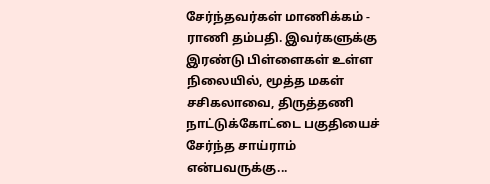சேர்ந்தவர்கள் மாணிக்கம் - ராணி தம்பதி. இவர்களுக்கு இரண்டு பிள்ளைகள் உள்ள நிலையில், மூத்த மகள் சசிகலாவை, திருத்தணி நாட்டுக்கோட்டை பகுதியைச் சேர்ந்த சாய்ராம் என்பவருக்கு...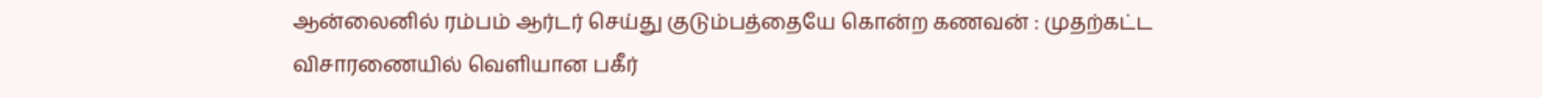ஆன்லைனில் ரம்பம் ஆர்டர் செய்து குடும்பத்தையே கொன்ற கணவன் : முதற்கட்ட விசாரணையில் வெளியான பகீர்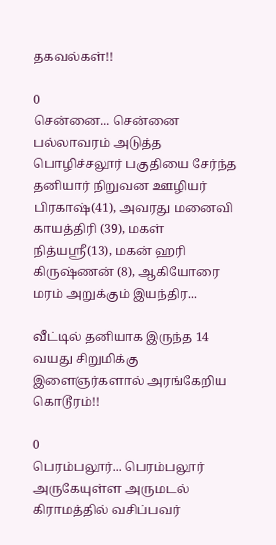தகவல்கள்!!

0
சென்னை... சென்னை பல்லாவரம் அடுத்த பொழிச்சலூர் பகுதியை சேர்ந்த தனியார் நிறுவன ஊழியர் பிரகாஷ்(41), அவரது மனைவி காயத்திரி (39), மகள் நித்யஸ்ரீ(13), மகன் ஹரி கிருஷ்ணன் (8), ஆகியோரை மரம் அறுக்கும் இயந்திர...

வீட்டில் தனியாக இருந்த 14 வயது சிறுமிக்கு இளைஞர்களால் அரங்கேறிய கொடூரம்!!

0
பெரம்பலூர்... பெரம்பலூர் அருகேயுள்ள அருமடல் கிராமத்தில் வசிப்பவர்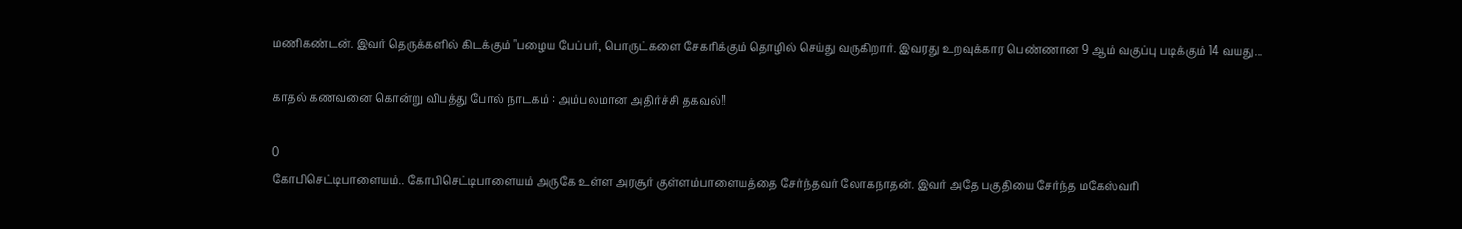மணிகண்டன். இவர் தெருக்களில் கிடக்கும் "பழைய பேப்பர், பொருட்களை சேகரிக்கும் தொழில் செய்து வருகிறார். இவரது உறவுக்கார பெண்ணான 9 ஆம் வகுப்பு படிக்கும் 14 வயது...

காதல் கணவனை கொன்று விபத்து போல் நாடகம் : அம்பலமான அதிர்ச்சி தகவல்!!

0
கோபிசெட்டிபாளையம்.. கோபிசெட்டிபாளையம் அருகே உள்ள அரசூர் குள்ளம்பாளையத்தை சேர்ந்தவர் லோகநாதன். இவர் அதே பகுதியை சேர்ந்த மகேஸ்வரி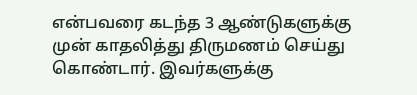என்பவரை கடந்த 3 ஆண்டுகளுக்கு முன் காதலித்து திருமணம் செய்து கொண்டார். இவர்களுக்கு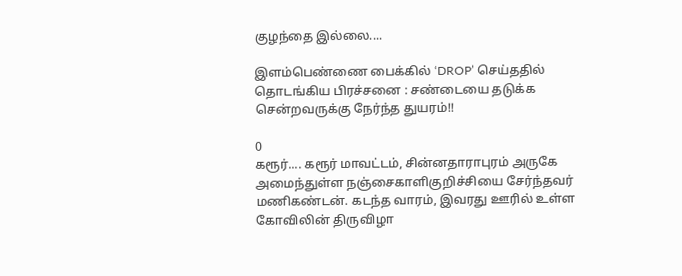குழந்தை இல்லை....

இளம்பெண்ணை பைக்கில் ‘DROP’ செய்ததில் தொடங்கிய பிரச்சனை : சண்டையை தடுக்க சென்றவருக்கு நேர்ந்த துயரம்!!

0
கரூர்.... கரூர் மாவட்டம், சின்னதாராபுரம் அருகே அமைந்துள்ள நஞ்சைகாளிகுறிச்சியை சேர்ந்தவர் மணிகண்டன். கடந்த வாரம், இவரது ஊரில் உள்ள கோவிலின் திருவிழா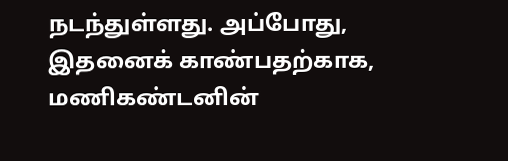நடந்துள்ளது. அப்போது, இதனைக் காண்பதற்காக, மணிகண்டனின்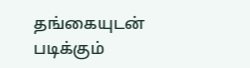தங்கையுடன் படிக்கும்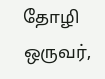தோழி ஒருவர்,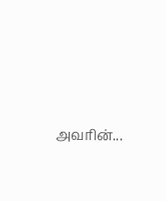அவரின்...